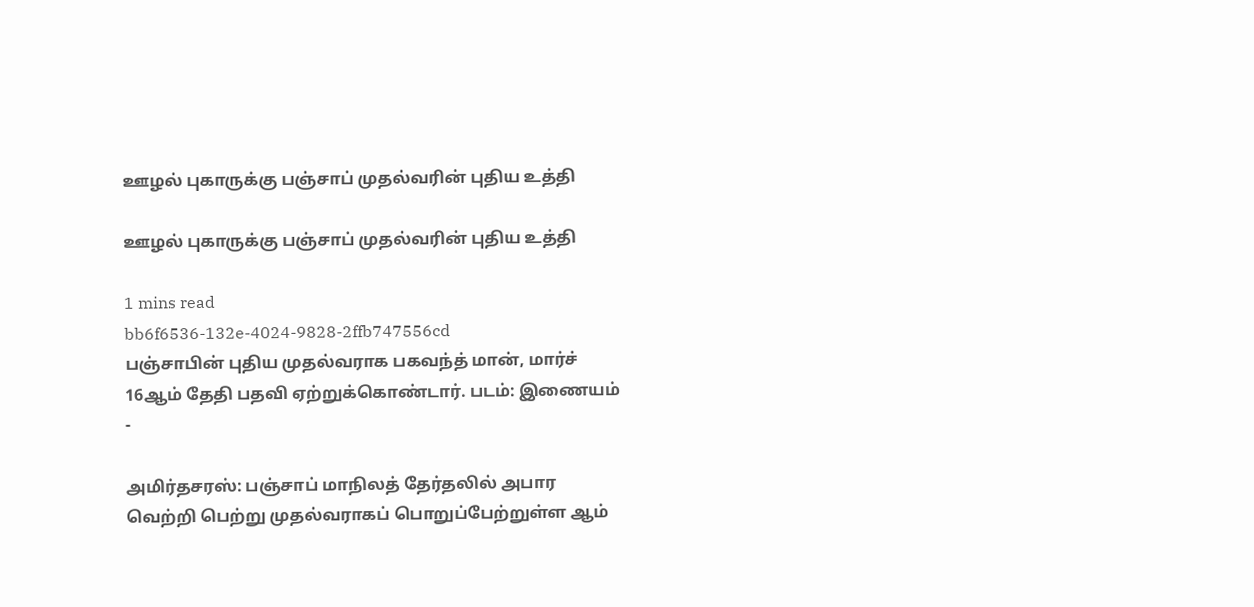ஊழல் புகாருக்கு பஞ்சாப் முதல்வரின் புதிய உத்தி

ஊழல் புகாருக்கு பஞ்சாப் முதல்வரின் புதிய உத்தி

1 mins read
bb6f6536-132e-4024-9828-2ffb747556cd
பஞ்சாபின் புதிய முதல்வராக பகவந்த் மான், மார்ச் 16ஆம் தேதி பதவி ஏற்றுக்கொண்டார். படம்: இணையம் -

அமிர்தசரஸ்: பஞ்சாப் மாநிலத் தேர்தலில் அபார வெற்றி பெற்று முதல்வராகப் பொறுப்பேற்றுள்ள ஆம்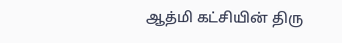ஆத்மி கட்சியின் திரு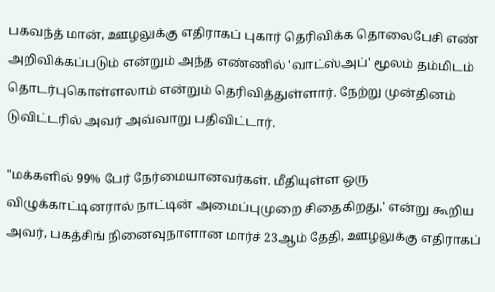பகவந்த் மான், ஊழலுக்கு எதிராகப் புகார் தெரிவிக்க தொலைபேசி எண் அறிவிக்கப்படும் என்றும் அந்த எண்ணில் 'வாட்ஸ்அப்' மூலம் தம்மிடம் தொடர்புகொள்ளலாம் என்றும் தெரிவித்துள்ளார். நேற்று முன்தினம் டுவிட்டரில் அவர் அவ்வாறு பதிவிட்டார்.

"மக்களில் 99% பேர் நேர்மையானவர்கள். மீதியுள்ள ஒரு விழுக்காட்டினரால் நாட்டின் அமைப்புமுறை சிதைகிறது,' என்று கூறிய அவர், பகத்சிங் நினைவுநாளான மார்ச் 23ஆம் தேதி, ஊழலுக்கு எதிராகப்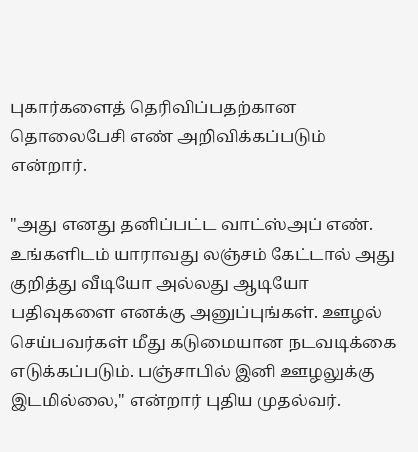புகார்களைத் தெரிவிப்பதற்கான தொலைபேசி எண் அறிவிக்கப்படும் என்றார்.

"அது எனது தனிப்பட்ட வாட்ஸ்அப் எண். உங்களிடம் யாராவது லஞ்சம் கேட்டால் அது குறித்து வீடியோ அல்லது ஆடியோ பதிவுகளை எனக்கு அனுப்புங்கள். ஊழல் செய்பவர்கள் மீது கடுமையான நடவடிக்கை எடுக்கப்படும். பஞ்சாபில் இனி ஊழலுக்கு இடமில்லை," என்றார் புதிய முதல்வர்.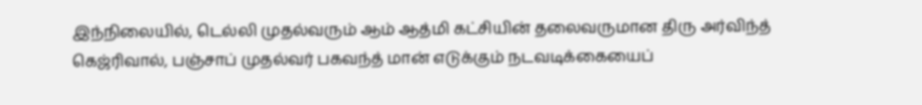இந்நிலையில், டெல்லி முதல்வரும் ஆம் ஆத்மி கட்சியின் தலைவருமான திரு அர்விந்த் கெஜ்ரிவால், பஞ்சாப் முதல்வர் பகவந்த் மான் எடுக்கும் நடவடிக்கையைப்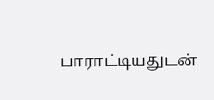பாராட்டியதுடன்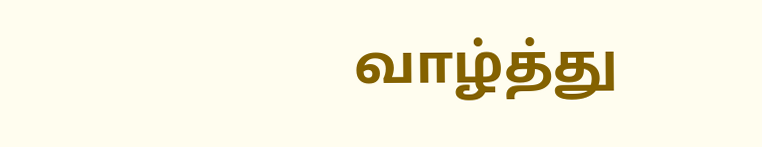வாழ்த்து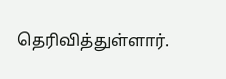தெரிவித்துள்ளார்.